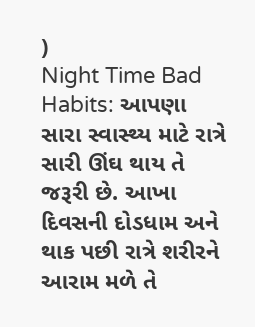)
Night Time Bad Habits: આપણા સારા સ્વાસ્થ્ય માટે રાત્રે સારી ઊંઘ થાય તે જરૂરી છે. આખા દિવસની દોડધામ અને થાક પછી રાત્રે શરીરને આરામ મળે તે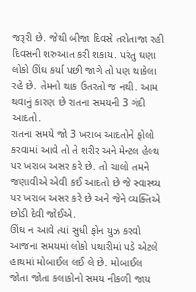જરૂરી છે. જેથી બીજા દિવસે તરોતાજા રહી દિવસની શરુઆત કરી શકાય. પરંતુ ઘણા લોકો ઊંઘ કર્યા પછી જાગે તો પણ થાકેલા રહે છે. તેમનો થાક ઉતરતો જ નથી. આમ થવાનું કારણ છે રાતના સમયની 3 ગંદી આદતો.
રાતના સમયે જો 3 ખરાબ આદતોને ફોલો કરવામાં આવે તો તે શરીર અને મેન્ટલ હેલ્થ પર ખરાબ અસર કરે છે. તો ચાલો તમને જણાવીએ એવી કઈ આદતો છે જે સ્વાસ્થ્ય પર ખરાબ અસર કરે છે અને જેને વ્યક્તિએ છોડી દેવી જોઈએ.
ઊંઘ ન આવે ત્યાં સુધી ફોન યુઝ કરવો
આજના સમયમાં લોકો પથારીમાં પડે એટલે હાથમાં મોબાઈલ લઈ લે છે. મોબાઈલ જોતા જોતા કલાકોનો સમય નીકળી જાય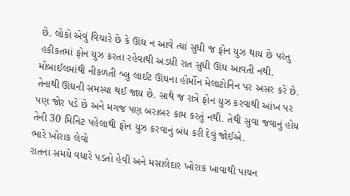છે. લોકો એવું વિચારે છે કે ઊંઘ ન આવે ત્યાં સુધી જ ફોન યુઝ થાય છે પરંતુ હકીકતમાં ફોન યુઝ કરતા રહેવાથી અડધી રાત સુધી ઊંઘ આવતી નથી. મોબાઈલમાંથી નીકળતી બ્લુ લાઈટ ઊંઘના હોર્મોન મેલાટોનિન પર અસર કરે છે. તેનાથી ઊંઘની સમસ્યા થઈ જાય છે. સાથે જ રાત્રે ફોન યુઝ કરવાથી આંખ પર પણ જોર પડે છે અને મગજ પણ બરાબર કામ કરતું નથી. તેથી સુવા જવાનું હોય તેની 30 મિનિટ પહેલાથી ફોન યુઝ કરવાનું બંધ કરી દેવું જોઈએ.
ભારે ખોરાક લેવો
રાતના સમયે વધારે પડતો હેવી અને મસાલેદાર ખોરાક ખાવાથી પાચન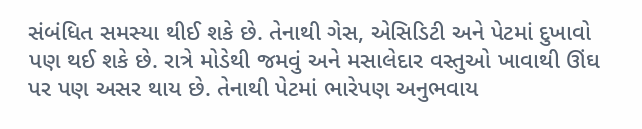સંબંધિત સમસ્યા થીઈ શકે છે. તેનાથી ગેસ, એસિડિટી અને પેટમાં દુખાવો પણ થઈ શકે છે. રાત્રે મોડેથી જમવું અને મસાલેદાર વસ્તુઓ ખાવાથી ઊંઘ પર પણ અસર થાય છે. તેનાથી પેટમાં ભારેપણ અનુભવાય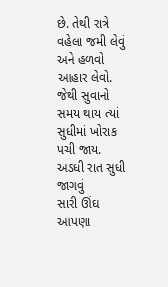છે. તેથી રાત્રે વહેલા જમી લેવું અને હળવો આહાર લેવો. જેથી સુવાનો સમય થાય ત્યાં સુધીમાં ખોરાક પચી જાય.
અડધી રાત સુધી જાગવું
સારી ઊંઘ આપણા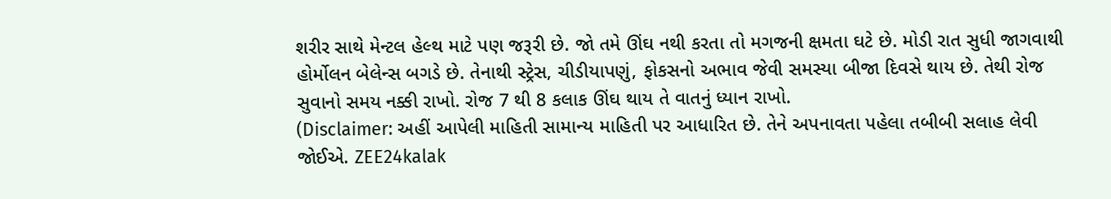શરીર સાથે મેન્ટલ હેલ્થ માટે પણ જરૂરી છે. જો તમે ઊંઘ નથી કરતા તો મગજની ક્ષમતા ઘટે છે. મોડી રાત સુધી જાગવાથી હોર્મોલન બેલેન્સ બગડે છે. તેનાથી સ્ટ્રેસ, ચીડીયાપણું, ફોકસનો અભાવ જેવી સમસ્યા બીજા દિવસે થાય છે. તેથી રોજ સુવાનો સમય નક્કી રાખો. રોજ 7 થી 8 કલાક ઊંઘ થાય તે વાતનું ધ્યાન રાખો.
(Disclaimer: અહીં આપેલી માહિતી સામાન્ય માહિતી પર આધારિત છે. તેને અપનાવતા પહેલા તબીબી સલાહ લેવી જોઈએ. ZEE24kalak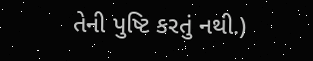તેની પુષ્ટિ કરતું નથી.)